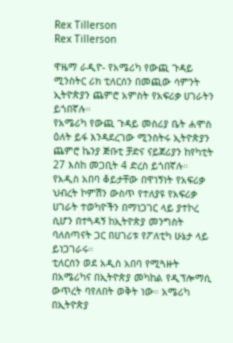Rex Tillerson
Rex Tillerson

ዋዜማ ራዲዮ- የአሜሪካ የውጪ ጉዳይ ሚንስትር ሪክ ቲለርሰን በመጪው ሳምንት ኢትዮጵያን ጨምሮ አምስት የአፍሪቃ ሀገራትን ይጎበኛሉ።
የአሜሪካ የውጪ ጉዳይ መስሪያ ቤት ሐሞስ ዕለት ይፋ እንዳደረገው ሚንስትሩ ኢትዮጵያን ጨምሮ ኬንያ ጅቡቲ ቻድና ናይጀሪያን ከየካቲት 27 እስከ መጋቢት 4 ድረስ ይጎበኛሉ።
የአዲስ አበባ ቆይታቸው በዋነኝነት የአፍሪቃ ህብረት ኮምሽን ውስጥ የተለያዩ የአፍሪቃ ሀገራት ተወካዮችን በማነጋገር ላይ ያተኮረ ሲሆን በተጓዳኝ ከኢትዮጵያ መንግስት ባለስጣናት ጋር በሀገሪቱ የፖለቲካ ሁኔታ ላይ ይነጋገራሩ።
ቲለርሰን ወደ አዲስ አበባ የሚጓዙት በአሜሪካና በኢትዮጵያ መካከል የዲፕሎማሲ ውጥረት ባየለበት ወቅት ነው። አሜሪካ በኢትዮጵያ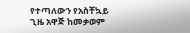የተጣለውን የአስቸኳይ ጊዜ አዋጅ ከመቃወም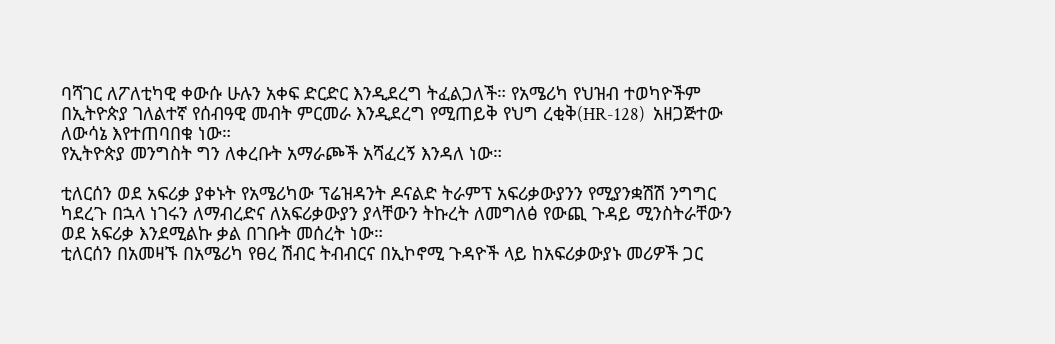ባሻገር ለፖለቲካዊ ቀውሱ ሁሉን አቀፍ ድርድር እንዲደረግ ትፈልጋለች። የአሜሪካ የህዝብ ተወካዮችም በኢትዮጵያ ገለልተኛ የሰብዓዊ መብት ምርመራ እንዲደረግ የሚጠይቅ የህግ ረቂቅ(HR-128)  አዘጋጅተው ለውሳኔ እየተጠባበቁ ነው።
የኢትዮጵያ መንግስት ግን ለቀረቡት አማራጮች አሻፈረኝ እንዳለ ነው።

ቲለርሰን ወደ አፍሪቃ ያቀኑት የአሜሪካው ፕሬዝዳንት ዶናልድ ትራምፕ አፍሪቃውያንን የሚያንቋሽሽ ንግግር ካደረጉ በኋላ ነገሩን ለማብረድና ለአፍሪቃውያን ያላቸውን ትኩረት ለመግለፅ የውጪ ጉዳይ ሚንስትራቸውን ወደ አፍሪቃ እንደሚልኩ ቃል በገቡት መሰረት ነው።
ቲለርሰን በአመዛኙ በአሜሪካ የፀረ ሽብር ትብብርና በኢኮኖሚ ጉዳዮች ላይ ከአፍሪቃውያኑ መሪዎች ጋር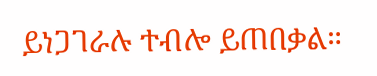ይነጋገራሉ ተብሎ ይጠበቃል።